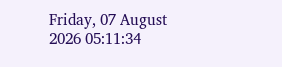Friday, 07 August 2026 05:11:34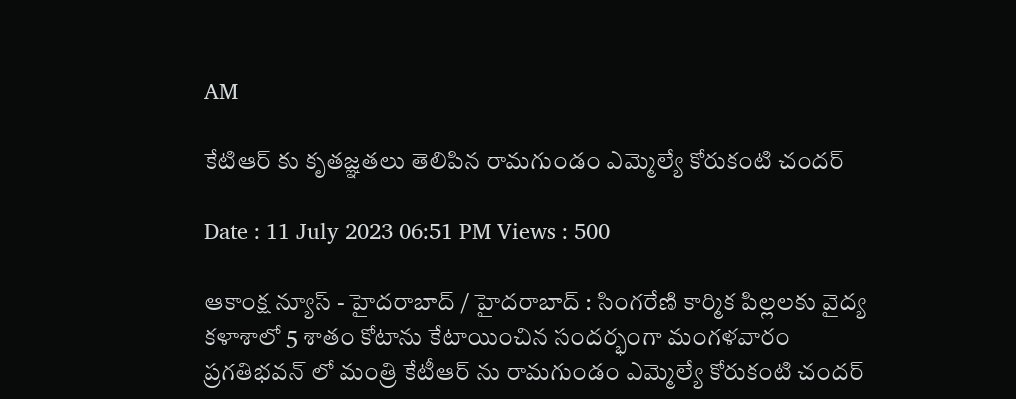AM

కేటిఆర్ కు కృతజ్ఞతలు తెలిపిన రామగుండం ఎమ్మెల్యే కోరుకంటి చందర్

Date : 11 July 2023 06:51 PM Views : 500

ఆకాంక్ష న్యూస్ - హైదరాబాద్ / హైదరాబాద్ : సింగరేణి కార్మిక పిల్లలకు వైద్య కళాశాలో 5 శాతం కోటాను కేటాయించిన సందర్భంగా మంగళవారం ప్రగతిభవన్ లో మంత్రి కేటీఆర్ ను రామగుండం ఎమ్మెల్యే కోరుకంటి చందర్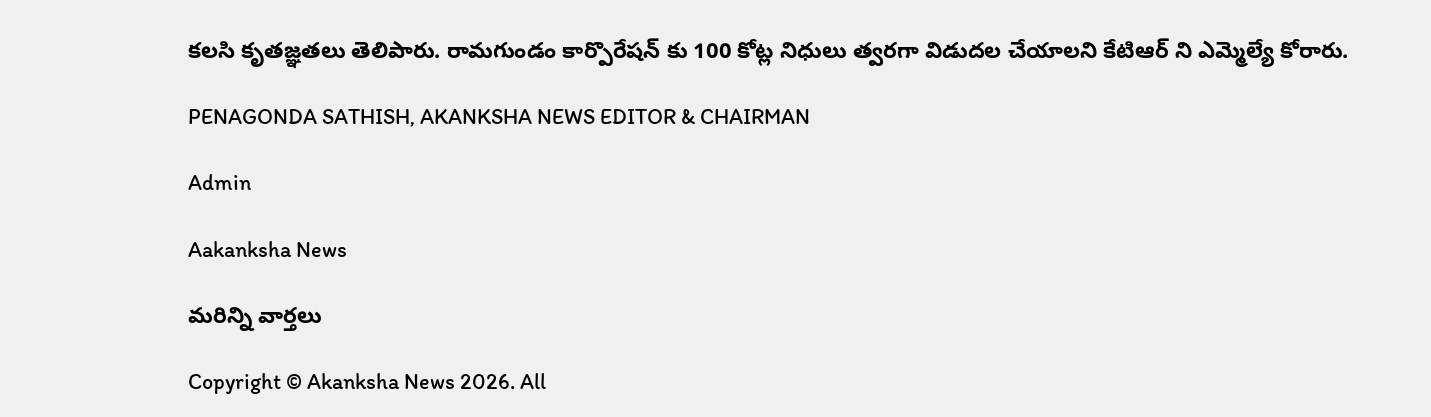కలసి కృతజ్ఞతలు తెలిపారు. రామగుండం కార్పొరేషన్ కు 100 కోట్ల నిధులు త్వరగా విడుదల చేయాలని కేటిఆర్ ని ఎమ్మెల్యే కోరారు.

PENAGONDA SATHISH, AKANKSHA NEWS EDITOR & CHAIRMAN

Admin

Aakanksha News

మరిన్ని వార్తలు

Copyright © Akanksha News 2026. All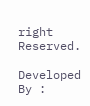right Reserved.

Developed By :